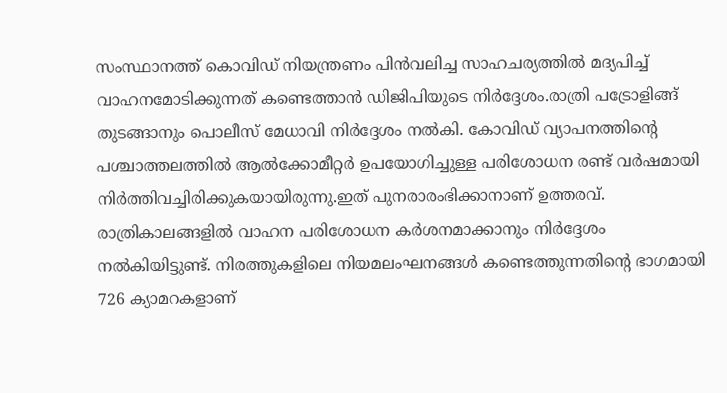സംസ്ഥാനത്ത് കൊവിഡ് നിയന്ത്രണം പിൻവലിച്ച സാഹചര്യത്തിൽ മദ്യപിച്ച് വാഹനമോടിക്കുന്നത് കണ്ടെത്താൻ ഡിജിപിയുടെ നിർദ്ദേശം.രാത്രി പട്രോളിങ്ങ് തുടങ്ങാനും പൊലീസ് മേധാവി നിർദ്ദേശം നൽകി. കോവിഡ് വ്യാപനത്തിന്റെ പശ്ചാത്തലത്തിൽ ആൽക്കോമീറ്റർ ഉപയോഗിച്ചുള്ള പരിശോധന രണ്ട് വർഷമായി നിർത്തിവച്ചിരിക്കുകയായിരുന്നു.ഇത് പുനരാരംഭിക്കാനാണ് ഉത്തരവ്. രാത്രികാലങ്ങളിൽ വാഹന പരിശോധന കർശനമാക്കാനും നിർദ്ദേശം നൽകിയിട്ടുണ്ട്. നിരത്തുകളിലെ നിയമലംഘനങ്ങൾ കണ്ടെത്തുന്നതിന്റെ ഭാഗമായി 726 ക്യാമറകളാണ്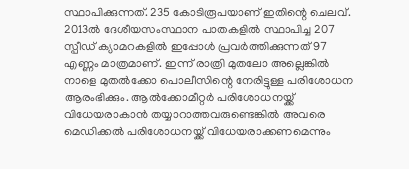സ്ഥാപിക്കുന്നത്. 235 കോടിരൂപയാണ് ഇതിന്റെ ചെലവ്. 2013ൽ ദേശീയസംസ്ഥാന പാതകളിൽ സ്ഥാപിച്ച 207 സ്പീഡ് ക്യാമറകളിൽ ഇപ്പോൾ പ്രവർത്തിക്കുന്നത് 97 എണ്ണം മാത്രമാണ്. ഇന്ന് രാത്രി മുതലോ അല്ലെങ്കിൽ നാളെ മുതൽക്കോ പൊലീസിന്റെ നേരിട്ടുള്ള പരിശോധന ആരംഭിക്കും. ആൽക്കോമീറ്റർ പരിശോധനയ്ക്ക് വിധേയരാകാൻ തയ്യാറാത്തവരുണ്ടെങ്കിൽ അവരെ മെഡിക്കൽ പരിശോധനയ്ക്ക് വിധേയരാക്കണമെന്നും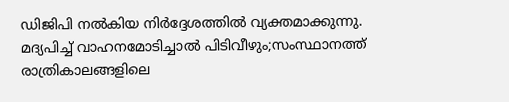ഡിജിപി നൽകിയ നിർദ്ദേശത്തിൽ വ്യക്തമാക്കുന്നു.
മദ്യപിച്ച് വാഹനമോടിച്ചാൽ പിടിവീഴും;സംസ്ഥാനത്ത് രാത്രികാലങ്ങളിലെ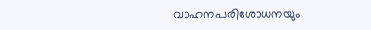വാഹനപരിശോധനയും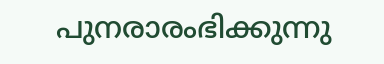പുനരാരംഭിക്കുന്നു